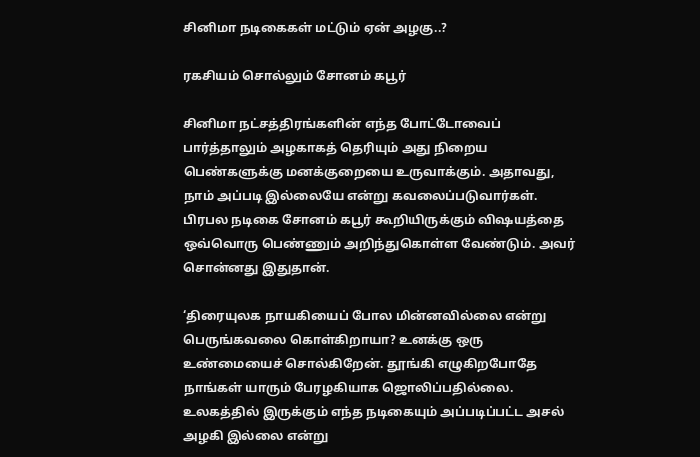சினிமா நடிகைகள் மட்டும் ஏன் அழகு..?

ரகசியம் சொல்லும் சோனம் கபூர்

சினிமா நட்சத்திரங்களின் எந்த போட்டோவைப் பார்த்தாலும் அழகாகத் தெரியும் அது நிறைய பெண்களுக்கு மனக்குறையை உருவாக்கும். அதாவது, நாம் அப்படி இல்லையே என்று கவலைப்படுவார்கள். பிரபல நடிகை சோனம் கபூர் கூறியிருக்கும் விஷயத்தை ஒவ்வொரு பெண்ணும் அறிந்துகொள்ள வேண்டும். அவர் சொன்னது இதுதான்.

‘திரையுலக நாயகியைப் போல மின்னவில்லை என்று பெருங்கவலை கொள்கிறாயா? உனக்கு ஒரு உண்மையைச் சொல்கிறேன். தூங்கி எழுகிறபோதே நாங்கள் யாரும் பேரழகியாக ஜொலிப்பதில்லை. உலகத்தில் இருக்கும் எந்த நடிகையும் அப்படிப்பட்ட அசல் அழகி இல்லை என்று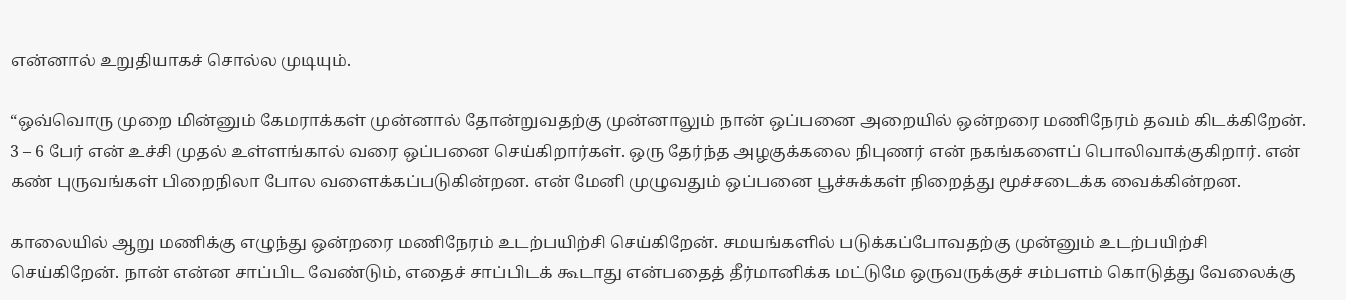என்னால் உறுதியாகச் சொல்ல முடியும்.

“ஒவ்வொரு முறை மின்னும் கேமராக்கள் முன்னால் தோன்றுவதற்கு முன்னாலும் நான் ஒப்பனை அறையில் ஒன்றரை மணிநேரம் தவம் கிடக்கிறேன். 3 – 6 பேர் என் உச்சி முதல் உள்ளங்கால் வரை ஒப்பனை செய்கிறார்கள். ஒரு தேர்ந்த அழகுக்கலை நிபுணர் என் நகங்களைப் பொலிவாக்குகிறார். என் கண் புருவங்கள் பிறைநிலா போல வளைக்கப்படுகின்றன. என் மேனி முழுவதும் ஒப்பனை பூச்சுக்கள் நிறைத்து மூச்சடைக்க வைக்கின்றன.

காலையில் ஆறு மணிக்கு எழுந்து ஒன்றரை மணிநேரம் உடற்பயிற்சி செய்கிறேன். சமயங்களில் படுக்கப்போவதற்கு முன்னும் உடற்பயிற்சி செய்கிறேன். நான் என்ன சாப்பிட வேண்டும், எதைச் சாப்பிடக் கூடாது என்பதைத் தீர்மானிக்க மட்டுமே ஒருவருக்குச் சம்பளம் கொடுத்து வேலைக்கு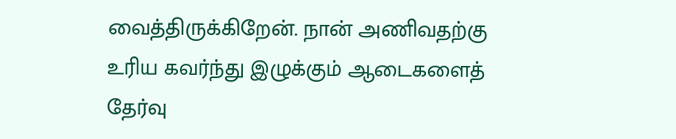வைத்திருக்கிறேன். நான் அணிவதற்கு உரிய கவர்ந்து இழுக்கும் ஆடைகளைத் தேர்வு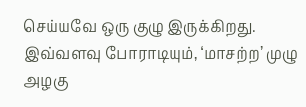செய்யவே ஒரு குழு இருக்கிறது. இவ்வளவு போராடியும், ‘மாசற்ற’ முழு அழகு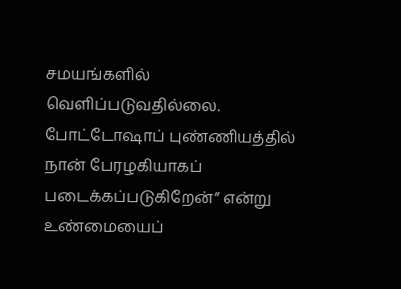சமயங்களில் வெளிப்படுவதில்லை. போட்டோஷாப் புண்ணியத்தில் நான் பேரழகியாகப் படைக்கப்படுகிறேன்” என்று உண்மையைப்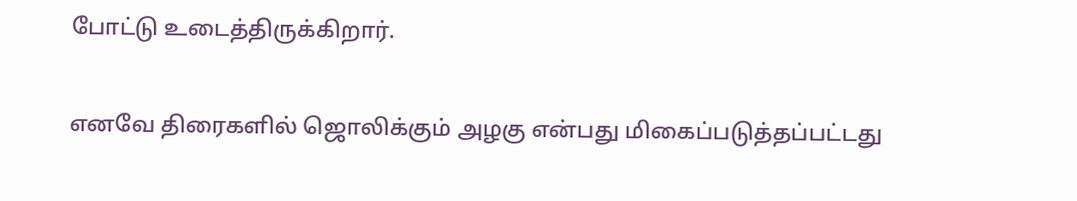போட்டு உடைத்திருக்கிறார்.

எனவே திரைகளில் ஜொலிக்கும் அழகு என்பது மிகைப்படுத்தப்பட்டது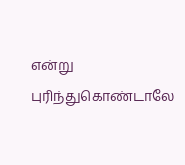என்று புரிந்துகொண்டாலே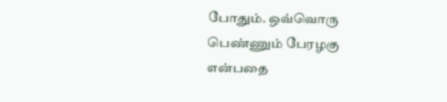போதும். ஒவ்வொரு பெண்ணும் பேரழகு என்பதை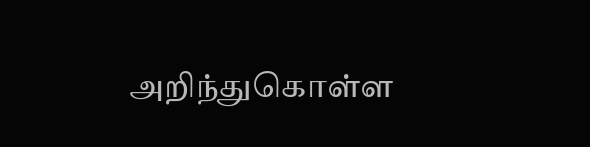அறிந்துகொள்ள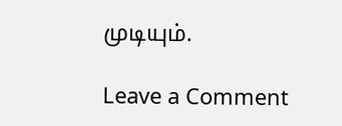முடியும்.

Leave a Comment